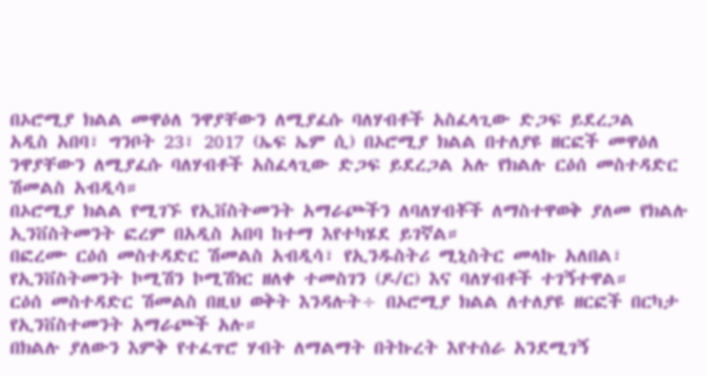በኦሮሚያ ክልል መዋዕለ ንዋያቸውን ለሚያፈሱ ባለሃብቶች አስፈላጊው ድጋፍ ይደረጋል
አዲስ አበባ፣ ግንቦት 23፣ 2017 (ኤፍ ኤም ሲ) በኦሮሚያ ክልል በተለያዩ ዘርፎች መዋዕለ ንዋያቸውን ለሚያፈሱ ባለሃብቶች አስፈላጊው ድጋፍ ይደረጋል አሉ የክልሉ ርዕሰ መስተዳድር ሽመልስ አብዲሳ።
በኦሮሚያ ክልል የሚገኙ የኢቨስትመንት አማራጮችን ለባለሃብቾች ለማስተዋወቅ ያለመ የክልሉ ኢንቨስትመንት ፎረም በአዲስ አበባ ከተማ እየተካሄደ ይገኛል።
በፎረሙ ርዕሰ መስተዳድር ሽመልስ አብዲሳ፣ የኢንዱስትሪ ሚኒስትር መላኩ አለበል፣ የኢንቨስትመንት ኮሚሽን ኮሚሽነር ዘለቀ ተመስገን (ዶ/ር) እና ባለሃብቶች ተገኝተዋል።
ርዕሰ መስተዳድር ሽመልስ በዚህ ወቅት እንዳሉት÷ በኦሮሚያ ክልል ለተለያዩ ዘርፎች በርካታ የኢንቨስተመንት አማራጮች አሉ።
በክልሉ ያለውን እምቅ የተፈጥሮ ሃብት ለማልማት በትኩረት እየተሰራ አንደሚገኝ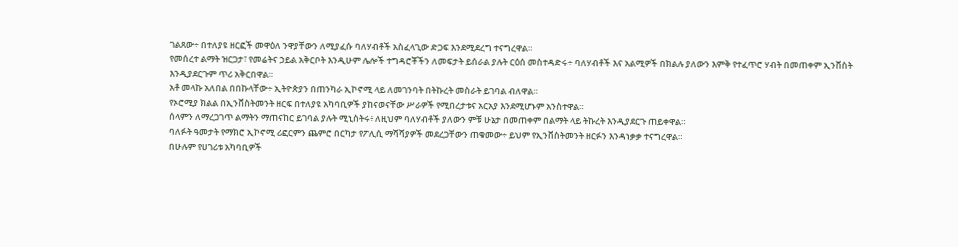ገልጸው÷ በተለያዩ ዘርፎች መዋዕለ ንዋያቸውን ለሚያፈሱ ባለሃብቶች አስፈላጊው ድጋፍ እንደሚደረግ ተናግረዋል።
የመሰረተ ልማት ዝርጋታ፣ የመሬትና ኃይል አቅርቦት እንዲሁም ሌሎች ተግዳሮቾችን ለመፍታት ይሰራል ያሉት ርዕሰ መስተዳድሩ÷ ባለሃብቶች እና አልሚዎች በክልሉ ያለውን እምቅ የተፈጥሮ ሃብት በመጠቀም ኢንቨስት እንዲያደርጉም ጥሪ አቅርበዋል።
አቶ መላኩ አለበል በበኩላቸው÷ ኢትዮጵያን በጠንካራ ኢኮኖሚ ላይ ለመገንባት በትኩረት መስራት ይገባል ብለዋል።
የኦሮሚያ ክልል በኢንቨስትመንት ዘርፍ በተለያዩ አካባቢዎች ያከናወናቸው ሥራዎች የሚበረታቱና አርአያ እንደሚሆኑም አንስተዋል።
ሰላምን ለማረጋገጥ ልማትን ማጠናከር ይገባል ያሉት ሚኒስትሩ፥ ለዚህም ባለሃብቶች ያለውን ምቹ ሁኔታ በመጠቀም በልማት ላይ ትኩረት እንዲያደርጉ ጠይቀዋል።
ባለፉት ዓመታት የማክሮ ኢኮኖሚ ሪፎርምን ጨምሮ በርካታ የፖሊሲ ማሻሻያዎች መደረጋቸውን ጠቁመው÷ ይህም የኢንቨስትመንት ዘርፉን እንዳነቃቃ ተናግረዋል።
በሁሉም የሀገሪቱ አካባቢዎች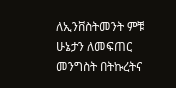ለኢንቨስትመንት ምቹ ሁኔታን ለመፍጠር መንግስት በትኩረትና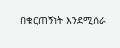በቁርጠኝነት እንደሚሰራ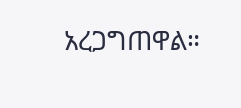አረጋግጠዋል።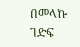በመላኩ ገድፍ